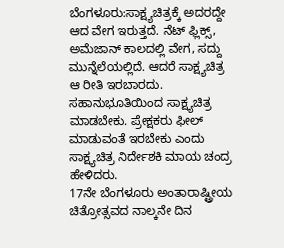ಬೆಂಗಳೂರು:ಸಾಕ್ಷ್ಯಚಿತ್ರಕ್ಕೆ ಅದರದ್ದೇ ಆದ ವೇಗ ಇರುತ್ತದೆ. ನೆಟ್ ಫ್ಲಿಕ್ಸ್, ಅಮೆಜಾನ್ ಕಾಲದಲ್ಲಿ ವೇಗ, ಸದ್ದು ಮುನ್ನೆಲೆಯಲ್ಲಿದೆ. ಆದರೆ ಸಾಕ್ಷ್ಯಚಿತ್ರ ಆ ರೀತಿ ಇರಬಾರದು. ಸಹಾನುಭೂತಿಯಿಂದ ಸಾಕ್ಷ್ಯಚಿತ್ರ ಮಾಡಬೇಕು. ಪ್ರೇಕ್ಷಕರು ಫೀಲ್ ಮಾಡುವಂತೆ ಇರಬೇಕು ಎಂದು ಸಾಕ್ಷ್ಯಚಿತ್ರ ನಿರ್ದೇಶಕಿ ಮಾಯ ಚಂದ್ರ ಹೇಳಿದರು.
17ನೇ ಬೆಂಗಳೂರು ಅಂತಾರಾಷ್ಟ್ರೀಯ ಚಿತ್ರೋತ್ಸವದ ನಾಲ್ಕನೇ ದಿನ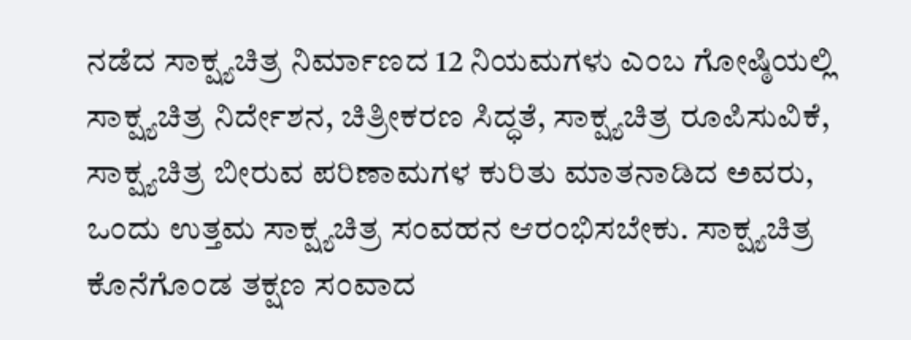ನಡೆದ ಸಾಕ್ಷ್ಯಚಿತ್ರ ನಿರ್ಮಾಣದ 12 ನಿಯಮಗಳು ಎಂಬ ಗೋಷ್ಠಿಯಲ್ಲಿ ಸಾಕ್ಷ್ಯಚಿತ್ರ ನಿರ್ದೇಶನ, ಚಿತ್ರೀಕರಣ ಸಿದ್ಧತೆ, ಸಾಕ್ಷ್ಯಚಿತ್ರ ರೂಪಿಸುವಿಕೆ, ಸಾಕ್ಷ್ಯಚಿತ್ರ ಬೀರುವ ಪರಿಣಾಮಗಳ ಕುರಿತು ಮಾತನಾಡಿದ ಅವರು, ಒಂದು ಉತ್ತಮ ಸಾಕ್ಷ್ಯಚಿತ್ರ ಸಂವಹನ ಆರಂಭಿಸಬೇಕು. ಸಾಕ್ಷ್ಯಚಿತ್ರ ಕೊನೆಗೊಂಡ ತಕ್ಷಣ ಸಂವಾದ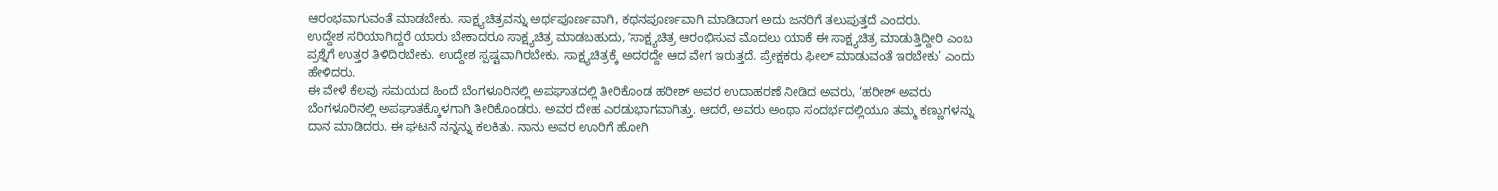ಆರಂಭವಾಗುವಂತೆ ಮಾಡಬೇಕು. ಸಾಕ್ಷ್ಯಚಿತ್ರವನ್ನು ಅರ್ಥಪೂರ್ಣವಾಗಿ, ಕಥನಪೂರ್ಣವಾಗಿ ಮಾಡಿದಾಗ ಅದು ಜನರಿಗೆ ತಲುಪುತ್ತದೆ ಎಂದರು.
ಉದ್ದೇಶ ಸರಿಯಾಗಿದ್ದರೆ ಯಾರು ಬೇಕಾದರೂ ಸಾಕ್ಷ್ಯಚಿತ್ರ ಮಾಡಬಹುದು, ʼಸಾಕ್ಷ್ಯಚಿತ್ರ ಆರಂಭಿಸುವ ಮೊದಲು ಯಾಕೆ ಈ ಸಾಕ್ಷ್ಯಚಿತ್ರ ಮಾಡುತ್ತಿದ್ದೀರಿ ಎಂಬ ಪ್ರಶ್ನೆಗೆ ಉತ್ತರ ತಿಳಿದಿರಬೇಕು. ಉದ್ದೇಶ ಸ್ಪಷ್ಟವಾಗಿರಬೇಕು. ಸಾಕ್ಷ್ಯಚಿತ್ರಕ್ಕೆ ಅದರದ್ದೇ ಆದ ವೇಗ ಇರುತ್ತದೆ. ಪ್ರೇಕ್ಷಕರು ಫೀಲ್ ಮಾಡುವಂತೆ ಇರಬೇಕು’ ಎಂದು ಹೇಳಿದರು.
ಈ ವೇಳೆ ಕೆಲವು ಸಮಯದ ಹಿಂದೆ ಬೆಂಗಳೂರಿನಲ್ಲಿ ಅಪಘಾತದಲ್ಲಿ ತೀರಿಕೊಂಡ ಹರೀಶ್ ಅವರ ಉದಾಹರಣೆ ನೀಡಿದ ಅವರು, ‘ಹರೀಶ್ ಅವರು ಬೆಂಗಳೂರಿನಲ್ಲಿ ಅಪಘಾತಕ್ಕೊಳಗಾಗಿ ತೀರಿಕೊಂಡರು. ಅವರ ದೇಹ ಎರಡುಭಾಗವಾಗಿತ್ತು. ಆದರೆ, ಅವರು ಅಂಥಾ ಸಂದರ್ಭದಲ್ಲಿಯೂ ತಮ್ಮ ಕಣ್ಣುಗಳನ್ನು ದಾನ ಮಾಡಿದರು. ಈ ಘಟನೆ ನನ್ನನ್ನು ಕಲಕಿತು. ನಾನು ಅವರ ಊರಿಗೆ ಹೋಗಿ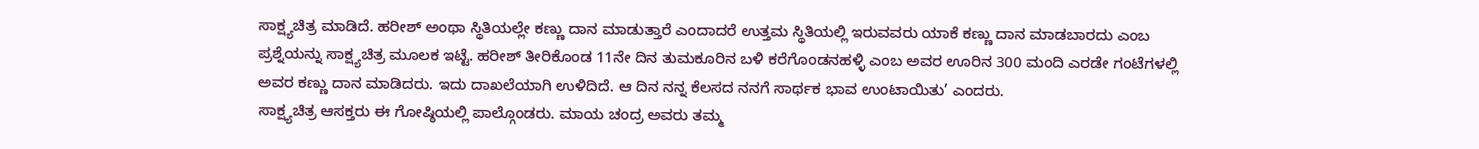ಸಾಕ್ಷ್ಯಚಿತ್ರ ಮಾಡಿದೆ. ಹರೀಶ್ ಅಂಥಾ ಸ್ಥಿತಿಯಲ್ಲೇ ಕಣ್ಣು ದಾನ ಮಾಡುತ್ತಾರೆ ಎಂದಾದರೆ ಉತ್ತಮ ಸ್ಥಿತಿಯಲ್ಲಿ ಇರುವವರು ಯಾಕೆ ಕಣ್ಣು ದಾನ ಮಾಡಬಾರದು ಎಂಬ ಪ್ರಶ್ನೆಯನ್ನು ಸಾಕ್ಷ್ಯಚಿತ್ರ ಮೂಲಕ ಇಟ್ಟೆ. ಹರೀಶ್ ತೀರಿಕೊಂಡ 11ನೇ ದಿನ ತುಮಕೂರಿನ ಬಳಿ ಕರೆಗೊಂಡನಹಳ್ಳಿ ಎಂಬ ಅವರ ಊರಿನ 300 ಮಂದಿ ಎರಡೇ ಗಂಟೆಗಳಲ್ಲಿ ಅವರ ಕಣ್ಣು ದಾನ ಮಾಡಿದರು. ಇದು ದಾಖಲೆಯಾಗಿ ಉಳಿದಿದೆ. ಆ ದಿನ ನನ್ನ ಕೆಲಸದ ನನಗೆ ಸಾರ್ಥಕ ಭಾವ ಉಂಟಾಯಿತು’ ಎಂದರು.
ಸಾಕ್ಷ್ಯಚಿತ್ರ ಆಸಕ್ತರು ಈ ಗೋಷ್ಠಿಯಲ್ಲಿ ಪಾಲ್ಗೊಂಡರು. ಮಾಯ ಚಂದ್ರ ಅವರು ತಮ್ಮ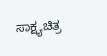ಸಾಕ್ಷ್ಯಚಿತ್ರ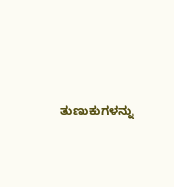ತುಣುಕುಗಳನ್ನು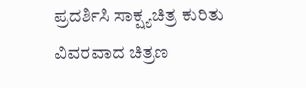ಪ್ರದರ್ಶಿಸಿ ಸಾಕ್ಷ್ಯಚಿತ್ರ ಕುರಿತು ವಿವರವಾದ ಚಿತ್ರಣ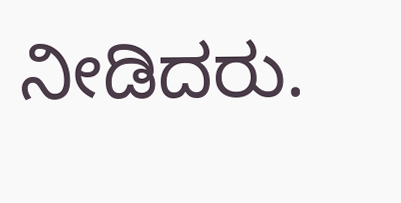ನೀಡಿದರು.